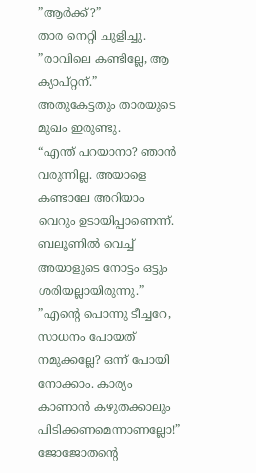”ആർക്ക്?”
താര നെറ്റി ചുളിച്ചു.
”രാവിലെ കണ്ടില്ലേ, ആ ക്യാപ്റ്റന്.”
അതുകേട്ടതും താരയുടെ മുഖം ഇരുണ്ടു.
“എന്ത് പറയാനാ? ഞാൻ വരുന്നില്ല. അയാളെ കണ്ടാലേ അറിയാം വെറും ഉടായിപ്പാണെന്ന്. ബലൂണിൽ വെച്ച് അയാളുടെ നോട്ടം ഒട്ടും ശരിയല്ലായിരുന്നു.”
”എന്റെ പൊന്നു ടീച്ചറേ, സാധനം പോയത് നമുക്കല്ലേ? ഒന്ന് പോയി നോക്കാം. കാര്യം കാണാൻ കഴുതക്കാലും പിടിക്കണമെന്നാണല്ലോ!”
ജോജോതന്റെ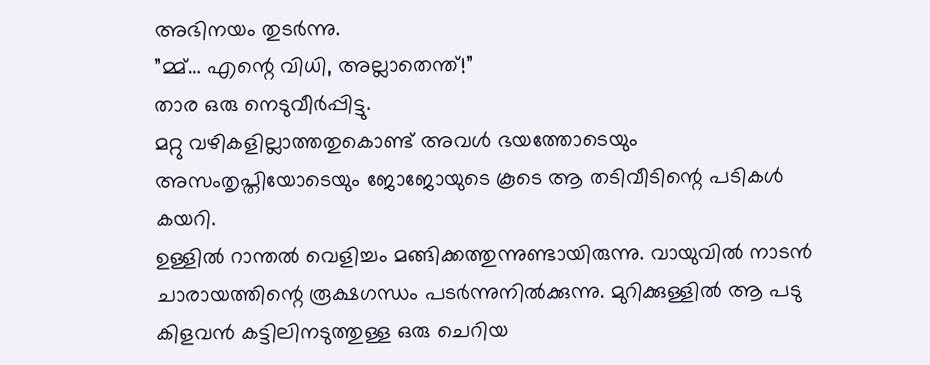അഭിനയം തുടർന്നു.
”മ്മ്… എന്റെ വിധി, അല്ലാതെന്ത്!”
താര ഒരു നെടുവീർപ്പിട്ടു.
മറ്റു വഴികളില്ലാത്തതുകൊണ്ട് അവൾ ഭയത്തോടെയും അസംതൃപ്തിയോടെയും ജോജോയുടെ കൂടെ ആ തടിവീടിന്റെ പടികൾ കയറി.
ഉള്ളിൽ റാന്തൽ വെളിച്ചം മങ്ങിക്കത്തുന്നുണ്ടായിരുന്നു. വായുവിൽ നാടൻ ചാരായത്തിന്റെ രൂക്ഷഗന്ധം പടർന്നുനിൽക്കുന്നു. മുറിക്കുള്ളിൽ ആ പടു കിളവൻ കട്ടിലിനടുത്തുള്ള ഒരു ചെറിയ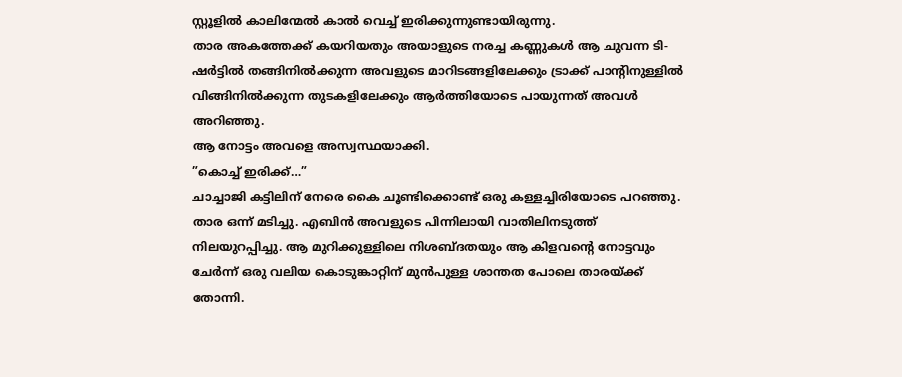സ്റ്റൂളിൽ കാലിന്മേൽ കാൽ വെച്ച് ഇരിക്കുന്നുണ്ടായിരുന്നു.
താര അകത്തേക്ക് കയറിയതും അയാളുടെ നരച്ച കണ്ണുകൾ ആ ചുവന്ന ടി-ഷർട്ടിൽ തങ്ങിനിൽക്കുന്ന അവളുടെ മാറിടങ്ങളിലേക്കും ട്രാക്ക് പാന്റിനുള്ളിൽ വിങ്ങിനിൽക്കുന്ന തുടകളിലേക്കും ആർത്തിയോടെ പായുന്നത് അവൾ അറിഞ്ഞു.
ആ നോട്ടം അവളെ അസ്വസ്ഥയാക്കി.
”കൊച്ച് ഇരിക്ക്…”
ചാച്ചാജി കട്ടിലിന് നേരെ കൈ ചൂണ്ടിക്കൊണ്ട് ഒരു കള്ളച്ചിരിയോടെ പറഞ്ഞു.
താര ഒന്ന് മടിച്ചു. എബിൻ അവളുടെ പിന്നിലായി വാതിലിനടുത്ത് നിലയുറപ്പിച്ചു. ആ മുറിക്കുള്ളിലെ നിശബ്ദതയും ആ കിളവന്റെ നോട്ടവും ചേർന്ന് ഒരു വലിയ കൊടുങ്കാറ്റിന് മുൻപുള്ള ശാന്തത പോലെ താരയ്ക്ക് തോന്നി.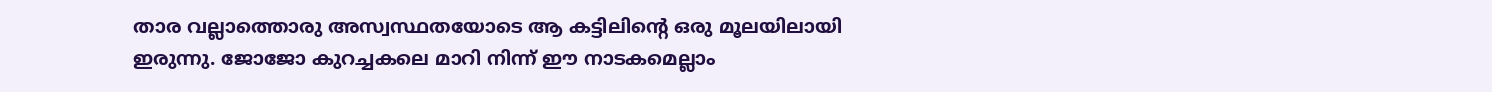താര വല്ലാത്തൊരു അസ്വസ്ഥതയോടെ ആ കട്ടിലിന്റെ ഒരു മൂലയിലായി ഇരുന്നു. ജോജോ കുറച്ചകലെ മാറി നിന്ന് ഈ നാടകമെല്ലാം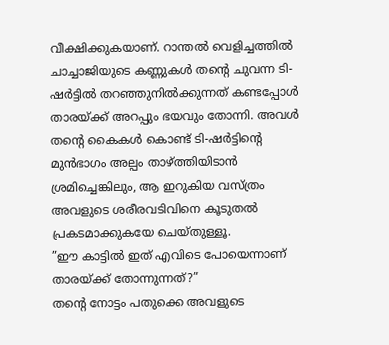വീക്ഷിക്കുകയാണ്. റാന്തൽ വെളിച്ചത്തിൽ ചാച്ചാജിയുടെ കണ്ണുകൾ തന്റെ ചുവന്ന ടി-ഷർട്ടിൽ തറഞ്ഞുനിൽക്കുന്നത് കണ്ടപ്പോൾ താരയ്ക്ക് അറപ്പും ഭയവും തോന്നി. അവൾ തന്റെ കൈകൾ കൊണ്ട് ടി-ഷർട്ടിന്റെ മുൻഭാഗം അല്പം താഴ്ത്തിയിടാൻ ശ്രമിച്ചെങ്കിലും, ആ ഇറുകിയ വസ്ത്രം അവളുടെ ശരീരവടിവിനെ കൂടുതൽ പ്രകടമാക്കുകയേ ചെയ്തുള്ളൂ.
”ഈ കാട്ടിൽ ഇത് എവിടെ പോയെന്നാണ് താരയ്ക്ക് തോന്നുന്നത്?”
തന്റെ നോട്ടം പതുക്കെ അവളുടെ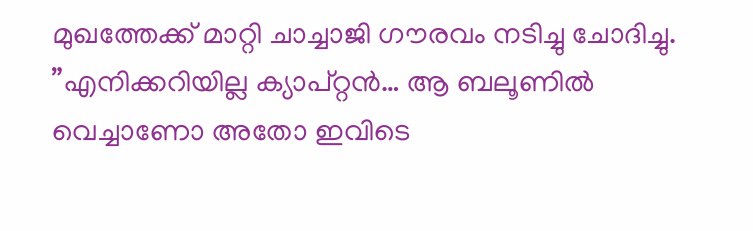മുഖത്തേക്ക് മാറ്റി ചാച്ചാജി ഗൗരവം നടിച്ചു ചോദിച്ചു.
”എനിക്കറിയില്ല ക്യാപ്റ്റൻ… ആ ബലൂണിൽ വെച്ചാണോ അതോ ഇവിടെ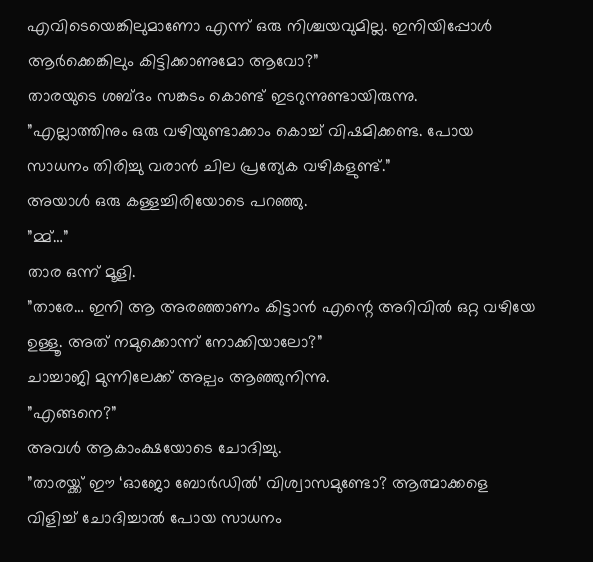എവിടെയെങ്കിലുമാണോ എന്ന് ഒരു നിശ്ചയവുമില്ല. ഇനിയിപ്പോൾ ആർക്കെങ്കിലും കിട്ടിക്കാണുമോ ആവോ?”
താരയുടെ ശബ്ദം സങ്കടം കൊണ്ട് ഇടറുന്നുണ്ടായിരുന്നു.
”എല്ലാത്തിനും ഒരു വഴിയുണ്ടാക്കാം കൊച്ച് വിഷമിക്കണ്ട. പോയ സാധനം തിരിച്ചു വരാൻ ചില പ്രത്യേക വഴികളുണ്ട്.”
അയാൾ ഒരു കള്ളച്ചിരിയോടെ പറഞ്ഞു.
”മ്മ്…”
താര ഒന്ന് മൂളി.
”താരേ… ഇനി ആ അരഞ്ഞാണം കിട്ടാൻ എന്റെ അറിവിൽ ഒറ്റ വഴിയേ ഉള്ളൂ. അത് നമുക്കൊന്ന് നോക്കിയാലോ?”
ചാച്ചാജി മുന്നിലേക്ക് അല്പം ആഞ്ഞുനിന്നു.
”എങ്ങനെ?”
അവൾ ആകാംക്ഷയോടെ ചോദിച്ചു.
”താരയ്ക്ക് ഈ ‘ഓജോ ബോർഡിൽ’ വിശ്വാസമുണ്ടോ? ആത്മാക്കളെ വിളിച്ച് ചോദിച്ചാൽ പോയ സാധനം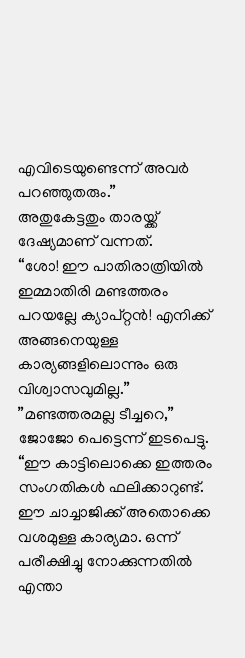എവിടെയുണ്ടെന്ന് അവർ പറഞ്ഞുതരും.”
അതുകേട്ടതും താരയ്ക്ക് ദേഷ്യമാണ് വന്നത്.
“ശോ! ഈ പാതിരാത്രിയിൽ ഇമ്മാതിരി മണ്ടത്തരം പറയല്ലേ ക്യാപ്റ്റൻ! എനിക്ക് അങ്ങനെയുള്ള കാര്യങ്ങളിലൊന്നും ഒരു വിശ്വാസവുമില്ല.”
”മണ്ടത്തരമല്ല ടീച്ചറെ,”
ജോജോ പെട്ടെന്ന് ഇടപെട്ടു.
“ഈ കാട്ടിലൊക്കെ ഇത്തരം സംഗതികൾ ഫലിക്കാറുണ്ട്. ഈ ചാച്ചാജിക്ക് അതൊക്കെ വശമുള്ള കാര്യമാ. ഒന്ന് പരീക്ഷിച്ചു നോക്കുന്നതിൽ എന്താ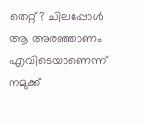തെറ്റ്? ചിലപ്പോൾ ആ അരഞ്ഞാണം എവിടെയാണെന്ന് നമുക്ക്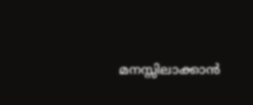മനസ്സിലാക്കാൻ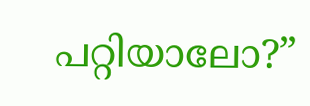പറ്റിയാലോ?”